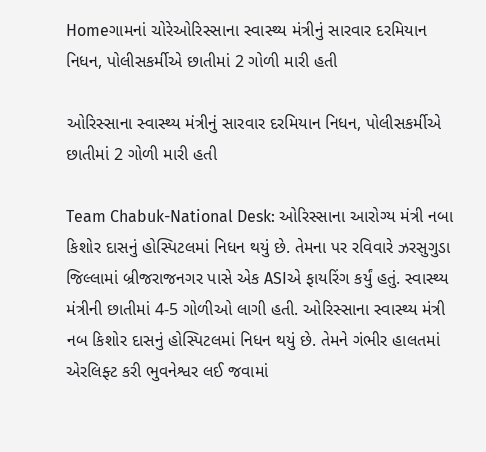Homeગામનાં ચોરેઓરિસ્સાના સ્વાસ્થ્ય મંત્રીનું સારવાર દરમિયાન નિધન, પોલીસકર્મીએ છાતીમાં 2 ગોળી મારી હતી

ઓરિસ્સાના સ્વાસ્થ્ય મંત્રીનું સારવાર દરમિયાન નિધન, પોલીસકર્મીએ છાતીમાં 2 ગોળી મારી હતી

Team Chabuk-National Desk: ઓરિસ્સાના આરોગ્ય મંત્રી નબા કિશોર દાસનું હોસ્પિટલમાં નિધન થયું છે. તેમના પર રવિવારે ઝરસુગુડા જિલ્લામાં બ્રીજરાજનગર પાસે એક ASIએ ફાયરિંગ કર્યું હતું. સ્વાસ્થ્ય મંત્રીની છાતીમાં 4-5 ગોળીઓ લાગી હતી. ઓરિસ્સાના સ્વાસ્થ્ય મંત્રી નબ કિશોર દાસનું હોસ્પિટલમાં નિધન થયું છે. તેમને ગંભીર હાલતમાં એરલિફ્ટ કરી ભુવનેશ્વર લઈ જવામાં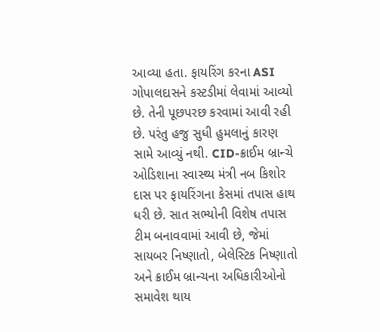આવ્યા હતા. ફાયરિંગ કરના ASI ગોપાલદાસને કસ્ટડીમાં લેવામાં આવ્યો છે. તેની પૂછપરછ કરવામાં આવી રહી છે. પરંતુ હજુ સુધી હુમલાનું કારણ સામે આવ્યું નથી. CID-ક્રાઈમ બ્રાન્ચે ઓડિશાના સ્વાસ્થ્ય મંત્રી નબ કિશોર દાસ પર ફાયરિંગના કેસમાં તપાસ હાથ ધરી છે. સાત સભ્યોની વિશેષ તપાસ ટીમ બનાવવામાં આવી છે, જેમાં સાયબર નિષ્ણાતો, બેલેસ્ટિક નિષ્ણાતો અને ક્રાઈમ બ્રાન્ચના અધિકારીઓનો સમાવેશ થાય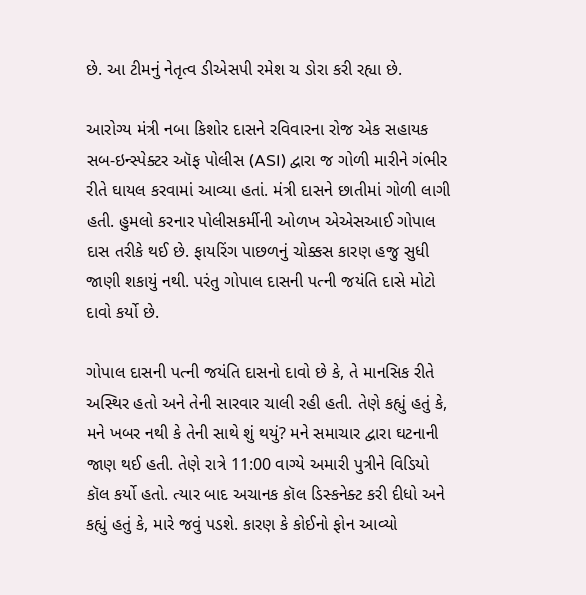છે. આ ટીમનું નેતૃત્વ ડીએસપી રમેશ ચ ડોરા કરી રહ્યા છે.

આરોગ્ય મંત્રી નબા કિશોર દાસને રવિવારના રોજ એક સહાયક સબ-ઇન્સ્પેક્ટર ઑફ પોલીસ (ASI) દ્વારા જ ગોળી મારીને ગંભીર રીતે ઘાયલ કરવામાં આવ્યા હતાં. મંત્રી દાસને છાતીમાં ગોળી લાગી હતી. હુમલો કરનાર પોલીસકર્મીની ઓળખ એએસઆઈ ગોપાલ દાસ તરીકે થઈ છે. ફાયરિંગ પાછળનું ચોક્કસ કારણ હજુ સુધી જાણી શકાયું નથી. પરંતુ ગોપાલ દાસની પત્ની જયંતિ દાસે મોટો દાવો કર્યો છે.

ગોપાલ દાસની પત્ની જયંતિ દાસનો દાવો છે કે, તે માનસિક રીતે અસ્થિર હતો અને તેની સારવાર ચાલી રહી હતી. તેણે કહ્યું હતું કે, મને ખબર નથી કે તેની સાથે શું થયું? મને સમાચાર દ્વારા ઘટનાની જાણ થઈ હતી. તેણે રાત્રે 11:00 વાગ્યે અમારી પુત્રીને વિડિયો કૉલ કર્યો હતો. ત્યાર બાદ અચાનક કૉલ ડિસ્કનેક્ટ કરી દીધો અને કહ્યું હતું કે, મારે જવું પડશે. કારણ કે કોઈનો ફોન આવ્યો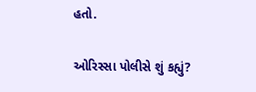હતો.

ઓરિસ્સા પોલીસે શું કહ્યું?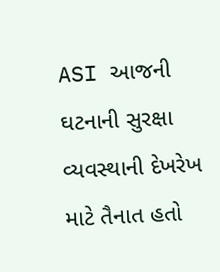ASI આજની ઘટનાની સુરક્ષા વ્યવસ્થાની દેખરેખ માટે તૈનાત હતો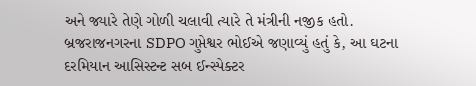અને જ્યારે તેણે ગોળી ચલાવી ત્યારે તે મંત્રીની નજીક હતો. બ્રજરાજનગરના SDPO ગુપ્તેશ્વર ભોઈએ જણાવ્યું હતું કે, આ ઘટના દરમિયાન આસિસ્ટન્ટ સબ ઈન્સ્પેક્ટર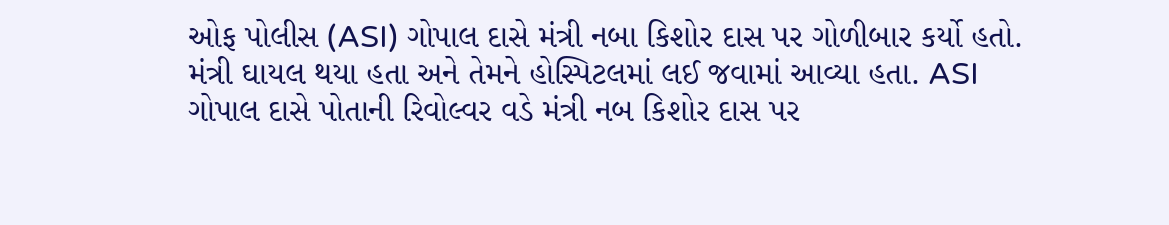ઓફ પોલીસ (ASI) ગોપાલ દાસે મંત્રી નબા કિશોર દાસ પર ગોળીબાર કર્યો હતો. મંત્રી ઘાયલ થયા હતા અને તેમને હોસ્પિટલમાં લઈ જવામાં આવ્યા હતા. ASI ગોપાલ દાસે પોતાની રિવોલ્વર વડે મંત્રી નબ કિશોર દાસ પર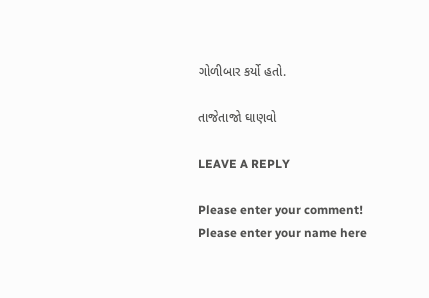ગોળીબાર કર્યો હતો.

તાજેતાજો ઘાણવો

LEAVE A REPLY

Please enter your comment!
Please enter your name here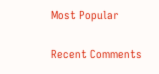Most Popular

Recent Comments